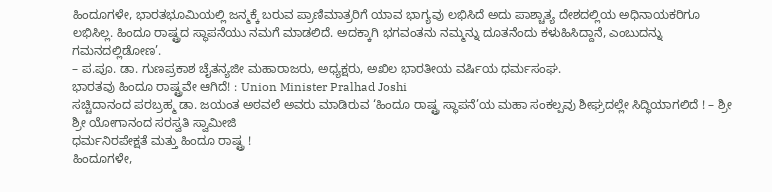ಹಿಂದೂಗಳೇ, ಭಾರತಭೂಮಿಯಲ್ಲಿ ಜನ್ಮಕ್ಕೆ ಬರುವ ಪ್ರಾಣಿಮಾತ್ರರಿಗೆ ಯಾವ ಭಾಗ್ಯವು ಲಭಿಸಿದೆ ಅದು ಪಾಶ್ಚಾತ್ಯ ದೇಶದಲ್ಲಿಯ ಅಧಿನಾಯಕರಿಗೂ ಲಭಿಸಿಲ್ಲ. ಹಿಂದೂ ರಾಷ್ಟ್ರದ ಸ್ಥಾಪನೆಯು ನಮಗೆ ಮಾಡಲಿದೆ. ಅದಕ್ಕಾಗಿ ಭಗವಂತನು ನಮ್ಮನ್ನು ದೂತನೆಂದು ಕಳುಹಿಸಿದ್ದಾನೆ, ಎಂಬುದನ್ನು ಗಮನದಲ್ಲಿಡೋಣ’.
– ಪ.ಪೂ. ಡಾ. ಗುಣಪ್ರಕಾಶ ಚೈತನ್ಯಜೀ ಮಹಾರಾಜರು, ಅಧ್ಯಕ್ಷರು, ಅಖಿಲ ಭಾರತೀಯ ವರ್ಷಿಯ ಧರ್ಮಸಂಘ.
ಭಾರತವು ಹಿಂದೂ ರಾಷ್ಟ್ರವೇ ಆಗಿದೆ! : Union Minister Pralhad Joshi
ಸಚ್ಚಿದಾನಂದ ಪರಬ್ರಹ್ಮ ಡಾ. ಜಯಂತ ಅಠವಲೆ ಅವರು ಮಾಡಿರುವ ‘ಹಿಂದೂ ರಾಷ್ಟ್ರ ಸ್ಥಾಪನೆ’ಯ ಮಹಾ ಸಂಕಲ್ಪವು ಶೀಘ್ರದಲ್ಲೇ ಸಿದ್ಧಿಯಾಗಲಿದೆ ! – ಶ್ರೀ ಶ್ರೀ ಯೋಗಾನಂದ ಸರಸ್ವತಿ ಸ್ವಾಮೀಜಿ
ಧರ್ಮನಿರಪೇಕ್ಷತೆ ಮತ್ತು ಹಿಂದೂ ರಾಷ್ಟ್ರ !
ಹಿಂದೂಗಳೇ,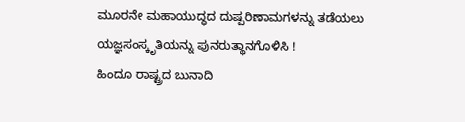ಮೂರನೇ ಮಹಾಯುದ್ಧದ ದುಷ್ಪರಿಣಾಮಗಳನ್ನು ತಡೆಯಲು ಯಜ್ಞಸಂಸ್ಕೃತಿಯನ್ನು ಪುನರುತ್ಥಾನಗೊಳಿಸಿ !
ಹಿಂದೂ ರಾಷ್ಟ್ರದ ಬುನಾದಿ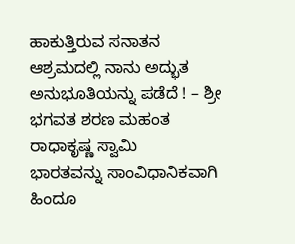ಹಾಕುತ್ತಿರುವ ಸನಾತನ ಆಶ್ರಮದಲ್ಲಿ ನಾನು ಅದ್ಭುತ ಅನುಭೂತಿಯನ್ನು ಪಡೆದೆ ! – ಶ್ರೀ ಭಗವತ ಶರಣ ಮಹಂತ ರಾಧಾಕೃಷ್ಣ ಸ್ವಾಮಿ
ಭಾರತವನ್ನು ಸಾಂವಿಧಾನಿಕವಾಗಿ ಹಿಂದೂ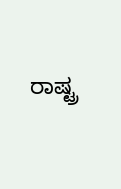ರಾಷ್ಟ್ರ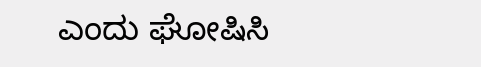ಎಂದು ಘೋಷಿಸಿ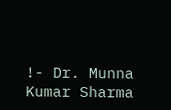!- Dr. Munna Kumar Sharma